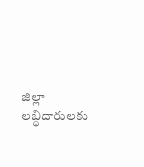జిల్లా లబ్ధిదారులకు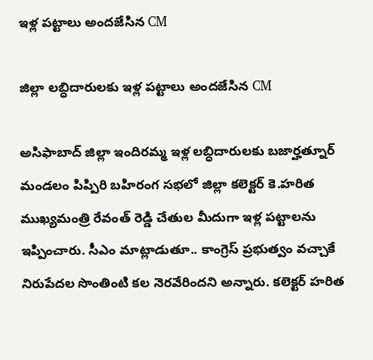ఇళ్ల పట్టాలు అందజేసిన CM

జిల్లా లబ్ధిదారులకు ఇళ్ల పట్టాలు అందజేసిన CM

అసిఫాబాద్ జిల్లా ఇందిరమ్మ ఇళ్ల లబ్ధిదారులకు బజార్హత్నూర్ మండలం పిప్పిరి బహిరంగ సభలో జిల్లా కలెక్టర్ కె.హరిత ముఖ్యమంత్రి రేవంత్ రెడ్డి చేతుల మీదుగా ఇళ్ల పట్టాలను ఇప్పించారు. సీఎం మాట్లాడుతూ.. కాంగ్రెస్ ప్రభుత్వం వచ్చాకే నిరుపేదల సొంతింటి కల నెరవేరిందని అన్నారు. కలెక్టర్ హరిత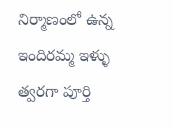నిర్మాణంలో ఉన్న ఇందిరమ్మ ఇళ్ళు త్వరగా పూర్తి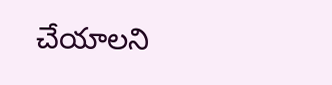చేయాలని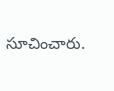సూచించారు.